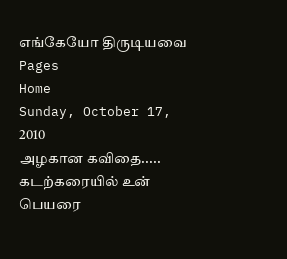எங்கேயோ திருடியவை
Pages
Home
Sunday, October 17, 2010
அழகான கவிதை.....
கடற்கரையில் உன் பெயரை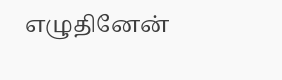எழுதினேன்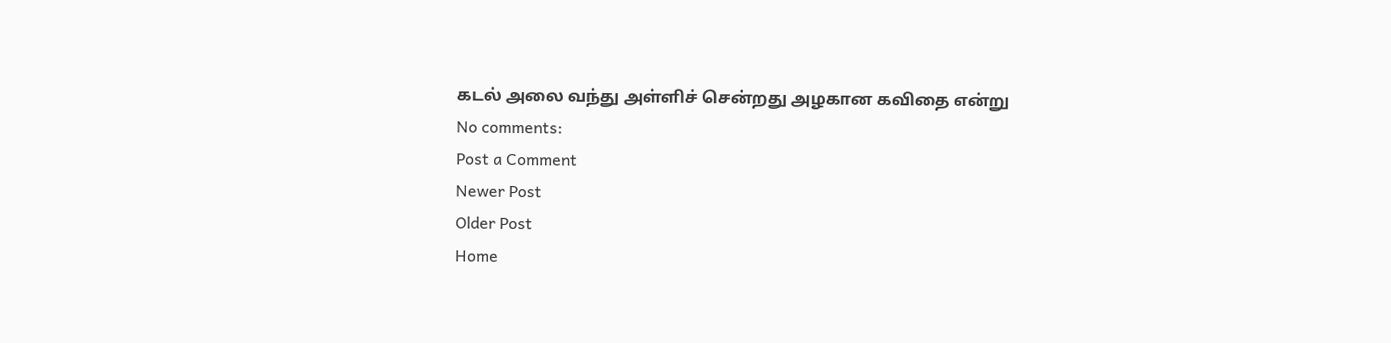கடல் அலை வந்து அள்ளிச் சென்றது அழகான கவிதை என்று
No comments:
Post a Comment
Newer Post
Older Post
Home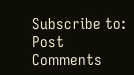Subscribe to:
Post Comments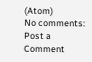(Atom)
No comments:
Post a Comment